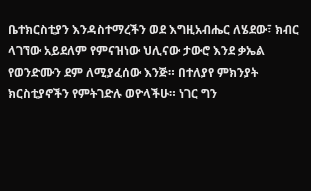ቤተክርስቲያን እንዳስተማረችን ወደ እግዚአብሔር ለሄደው፣ ክብር ላገኘው አይደለም የምናዝነው ህሊናው ታውሮ እንደ ቃኤል የወንድሙን ደም ለሚያፈሰው እንጅ። በተለያየ ምክንያት ክርስቲያኖችን የምትገድሉ ወዮላችሁ። ነገር ግን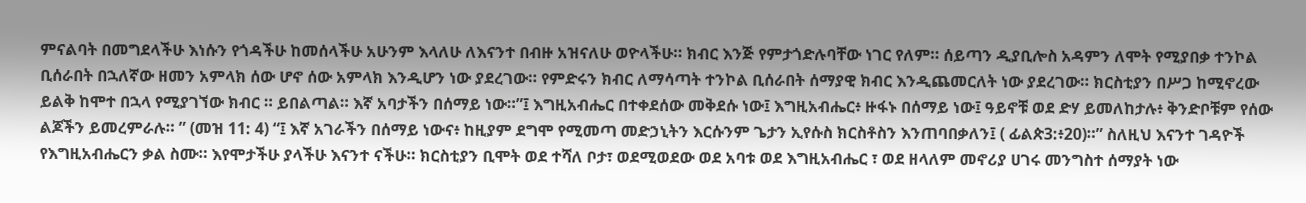ምናልባት በመግደላችሁ እነሱን የጎዳችሁ ከመሰላችሁ አሁንም እላለሁ ለእናንተ በብዙ አዝናለሁ ወዮላችሁ። ክብር እንጅ የምታጎድሉባቸው ነገር የለም። ሰይጣን ዲያቢሎስ አዳምን ለሞት የሚያበቃ ተንኮል ቢሰራበት በኋለኛው ዘመን አምላክ ሰው ሆኖ ሰው አምላክ እንዲሆን ነው ያደረገው። የምድሩን ክብር ለማሳጣት ተንኮል ቢሰራበት ሰማያዊ ክብር እንዲጨመርለት ነው ያደረገው። ክርስቲያን በሥጋ ከሚኖረው ይልቅ ከሞተ በኋላ የሚያገኘው ክብር ። ይበልጣል። እኛ አባታችን በሰማይ ነው።”፤ እግዚአብሔር በተቀደሰው መቅደሱ ነው፤ እግዚአብሔር፥ ዙፋኑ በሰማይ ነው፤ ዓይኖቹ ወደ ድሃ ይመለከታሉ፥ ቅንድቦቹም የሰው ልጆችን ይመረምራሉ። ” (መዝ 11: 4) “፤ እኛ አገራችን በሰማይ ነውና፥ ከዚያም ደግሞ የሚመጣ መድኃኒትን እርሱንም ጌታን ኢየሱስ ክርስቶስን እንጠባበቃለን፤ ( ፊልጵ3:፥20)።” ስለዚህ እናንተ ገዳዮች የእግዚአብሔርን ቃል ስሙ። እየሞታችሁ ያላችሁ እናንተ ናችሁ። ክርስቲያን ቢሞት ወደ ተሻለ ቦታ፣ ወደሚወደው ወደ አባቱ ወደ እግዚአብሔር ፣ ወደ ዘላለም መኖሪያ ሀገሩ መንግስተ ሰማያት ነው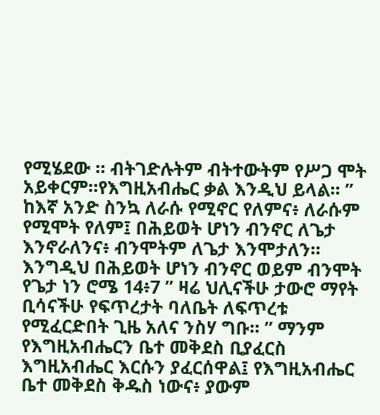የሚሄደው ። ብትገድሉትም ብትተውትም የሥጋ ሞት አይቀርም።የእግዚአብሔር ቃል እንዲህ ይላል። ” ከእኛ አንድ ስንኳ ለራሱ የሚኖር የለምና፥ ለራሱም የሚሞት የለም፤ በሕይወት ሆነን ብንኖር ለጌታ እንኖራለንና፥ ብንሞትም ለጌታ እንሞታለን። እንግዲህ በሕይወት ሆነን ብንኖር ወይም ብንሞት የጌታ ነን ሮሜ 14፥7 ” ዛሬ ህሊናችሁ ታውሮ ማየት ቢሳናችሁ የፍጥረታት ባለቤት ለፍጥረቱ የሚፈርድበት ጊዜ አለና ንስሃ ግቡ። ” ማንም የእግዚአብሔርን ቤተ መቅደስ ቢያፈርስ እግዚአብሔር እርሱን ያፈርሰዋል፤ የእግዚአብሔር ቤተ መቅደስ ቅዱስ ነውና፥ ያውም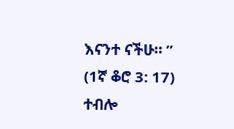እናንተ ናችሁ። ” (1ኛ ቆሮ 3: 17) ተብሎ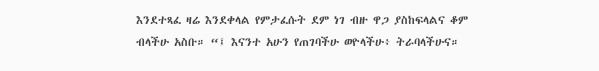እንደተጻፈ ዛሬ እንደቀላል የምታፈሱት ደም ነገ ብዙ ዋጋ ያስከፍላልና ቆም ብላችሁ አስቡ። “፤ እናንተ አሁን የጠገባችሁ ወዮላችሁ፥ ትራባላችሁና።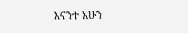እናንተ አሁን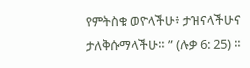የምትስቁ ወዮላችሁ፥ ታዝናላችሁና ታለቅሱማላችሁ። ” (ሉቃ 6: 25) ።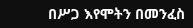በሥጋ እየሞትን በመንፈስ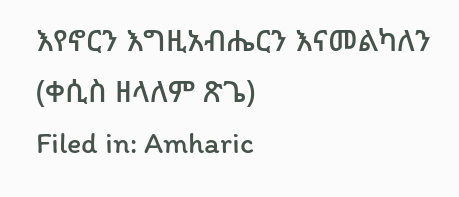እየኖርን እግዚአብሔርን እናመልካለን (ቀሲስ ዘላለም ጽጌ)
Filed in: Amharic